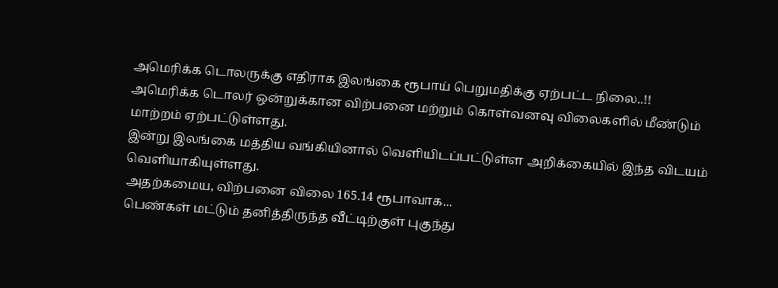அமெரிக்க டொலருக்கு எதிராக இலங்கை ரூபாய் பெறுமதிக்கு ஏற்பட்ட நிலை..!!
அமெரிக்க டொலர் ஒன்றுக்கான விற்பனை மற்றும் கொள்வனவு விலைகளில் மீண்டும் மாற்றம் ஏற்பட்டுள்ளது.
இன்று இலங்கை மத்திய வங்கியினால் வெளியிடப்பட்டுள்ள அறிக்கையில் இந்த விடயம் வெளியாகியுள்ளது.
அதற்கமைய, விற்பனை விலை 165.14 ரூபாவாக...
பெண்கள் மட்டும் தனித்திருந்த வீட்டிற்குள் புகுந்து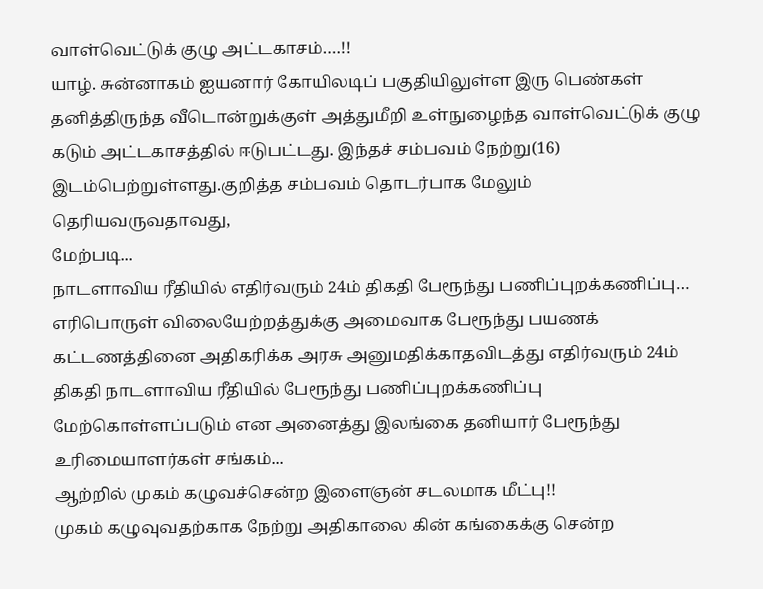வாள்வெட்டுக் குழு அட்டகாசம்….!!
யாழ். சுன்னாகம் ஐயனார் கோயிலடிப் பகுதியிலுள்ள இரு பெண்கள் தனித்திருந்த வீடொன்றுக்குள் அத்துமீறி உள்நுழைந்த வாள்வெட்டுக் குழு கடும் அட்டகாசத்தில் ஈடுபட்டது. இந்தச் சம்பவம் நேற்று(16) இடம்பெற்றுள்ளது.குறித்த சம்பவம் தொடர்பாக மேலும் தெரியவருவதாவது,
மேற்படி...
நாடளாவிய ரீதியில் எதிர்வரும் 24ம் திகதி பேரூந்து பணிப்புறக்கணிப்பு…
எரிபொருள் விலையேற்றத்துக்கு அமைவாக பேரூந்து பயணக் கட்டணத்தினை அதிகரிக்க அரசு அனுமதிக்காதவிடத்து எதிர்வரும் 24ம் திகதி நாடளாவிய ரீதியில் பேரூந்து பணிப்புறக்கணிப்பு மேற்கொள்ளப்படும் என அனைத்து இலங்கை தனியார் பேரூந்து உரிமையாளர்கள் சங்கம்...
ஆற்றில் முகம் கழுவச்சென்ற இளைஞன் சடலமாக மீட்பு!!
முகம் கழுவுவதற்காக நேற்று அதிகாலை கின் கங்கைக்கு சென்ற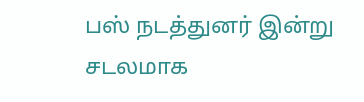பஸ் நடத்துனர் இன்று சடலமாக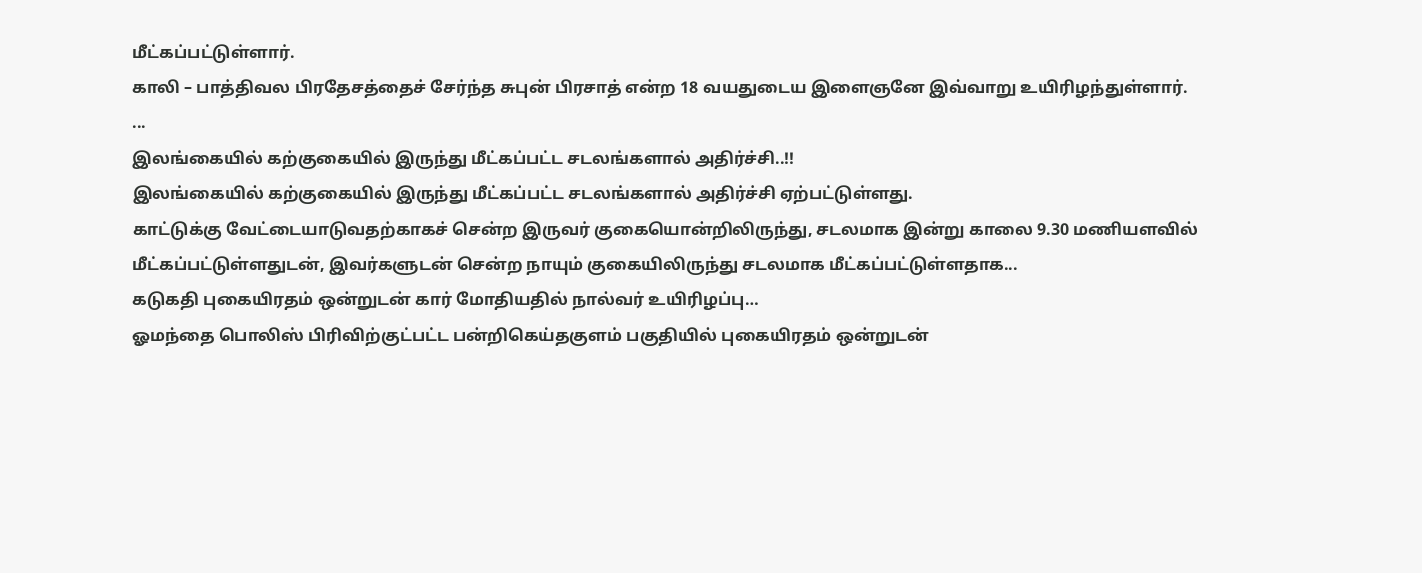மீட்கப்பட்டுள்ளார்.
காலி – பாத்திவல பிரதேசத்தைச் சேர்ந்த சுபுன் பிரசாத் என்ற 18 வயதுடைய இளைஞனே இவ்வாறு உயிரிழந்துள்ளார்.
...
இலங்கையில் கற்குகையில் இருந்து மீட்கப்பட்ட சடலங்களால் அதிர்ச்சி..!!
இலங்கையில் கற்குகையில் இருந்து மீட்கப்பட்ட சடலங்களால் அதிர்ச்சி ஏற்பட்டுள்ளது.
காட்டுக்கு வேட்டையாடுவதற்காகச் சென்ற இருவர் குகையொன்றிலிருந்து, சடலமாக இன்று காலை 9.30 மணியளவில் மீட்கப்பட்டுள்ளதுடன், இவர்களுடன் சென்ற நாயும் குகையிலிருந்து சடலமாக மீட்கப்பட்டுள்ளதாக...
கடுகதி புகையிரதம் ஒன்றுடன் கார் மோதியதில் நால்வர் உயிரிழப்பு…
ஓமந்தை பொலிஸ் பிரிவிற்குட்பட்ட பன்றிகெய்தகுளம் பகுதியில் புகையிரதம் ஒன்றுடன்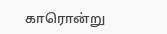காரொன்று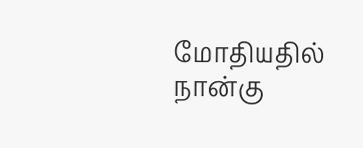மோதியதில் நான்கு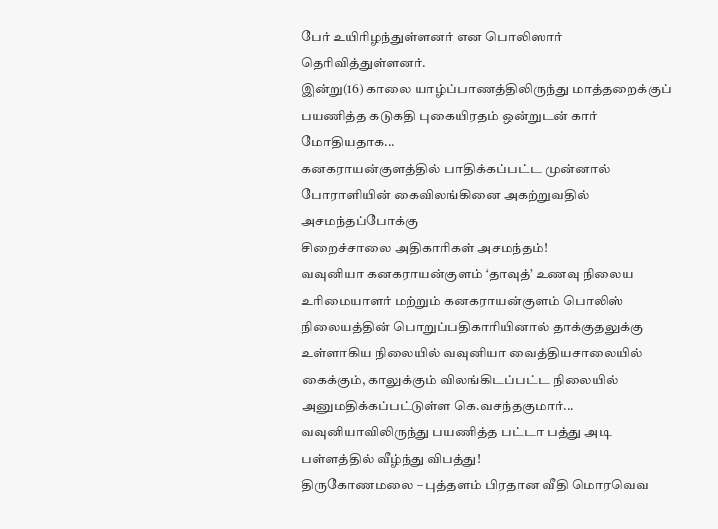பேர் உயிரிழந்துள்ளனர் என பொலிஸார் தெரிவித்துள்ளனர்.
இன்று(16) காலை யாழ்ப்பாணத்திலிருந்து மாத்தறைக்குப் பயணித்த கடுகதி புகையிரதம் ஒன்றுடன் கார் மோதியதாக...
கனகராயன்குளத்தில் பாதிக்கப்பட்ட முன்னால் போராளியின் கைவிலங்கினை அகற்றுவதில் அசமந்தப்போக்கு
சிறைச்சாலை அதிகாரிகள் அசமந்தம்!
வவுனியா கனகராயன்குளம் ‘தாவுத்’ உணவு நிலைய உரிமையாளர் மற்றும் கனகராயன்குளம் பொலிஸ் நிலையத்தின் பொறுப்பதிகாரியினால் தாக்குதலுக்கு உள்ளாகிய நிலையில் வவுனியா வைத்தியசாலையில் கைக்கும், காலுக்கும் விலங்கிடப்பட்ட நிலையில் அனுமதிக்கப்பட்டுள்ள கெ.வசந்தகுமார்...
வவுனியாவிலிருந்து பயணித்த பட்டா பத்து அடி பள்ளத்தில் வீழ்ந்து விபத்து!
திருகோணமலை – புத்தளம் பிரதான வீதி மொரவெவ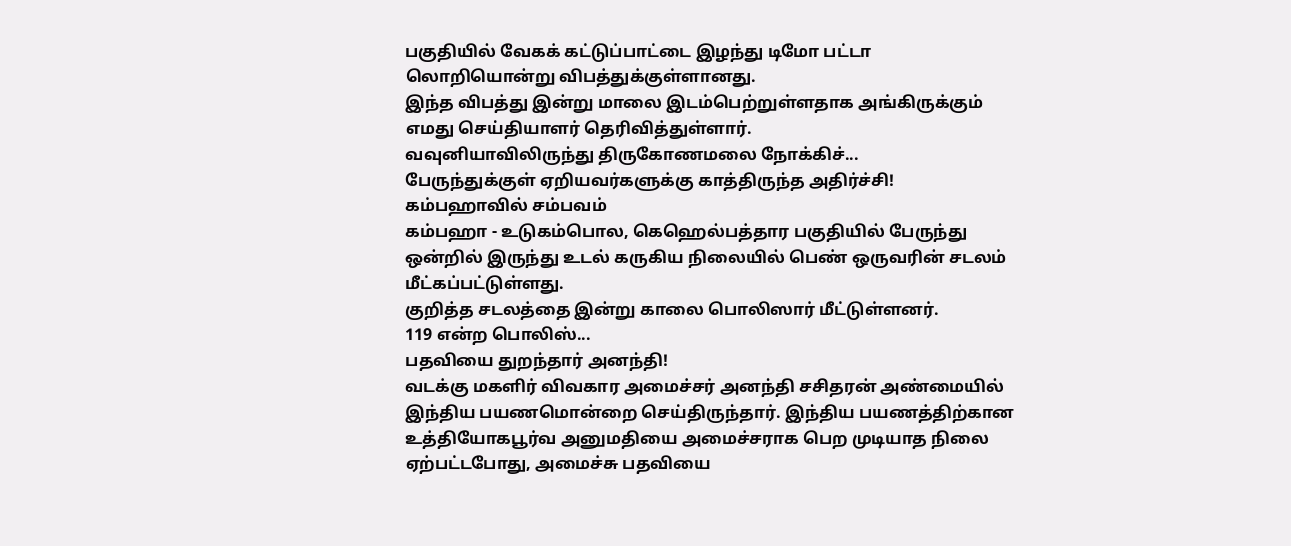பகுதியில் வேகக் கட்டுப்பாட்டை இழந்து டிமோ பட்டா லொறியொன்று விபத்துக்குள்ளானது.
இந்த விபத்து இன்று மாலை இடம்பெற்றுள்ளதாக அங்கிருக்கும் எமது செய்தியாளர் தெரிவித்துள்ளார்.
வவுனியாவிலிருந்து திருகோணமலை நோக்கிச்...
பேருந்துக்குள் ஏறியவர்களுக்கு காத்திருந்த அதிர்ச்சி! கம்பஹாவில் சம்பவம்
கம்பஹா - உடுகம்பொல, கெஹெல்பத்தார பகுதியில் பேருந்து ஒன்றில் இருந்து உடல் கருகிய நிலையில் பெண் ஒருவரின் சடலம் மீட்கப்பட்டுள்ளது.
குறித்த சடலத்தை இன்று காலை பொலிஸார் மீட்டுள்ளனர்.
119 என்ற பொலிஸ்...
பதவியை துறந்தார் அனந்தி!
வடக்கு மகளிர் விவகார அமைச்சர் அனந்தி சசிதரன் அண்மையில் இந்திய பயணமொன்றை செய்திருந்தார். இந்திய பயணத்திற்கான உத்தியோகபூர்வ அனுமதியை அமைச்சராக பெற முடியாத நிலை ஏற்பட்டபோது, அமைச்சு பதவியை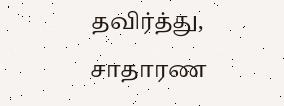தவிர்த்து, சாதாரண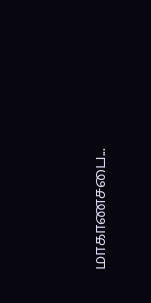மாகாணசபை...